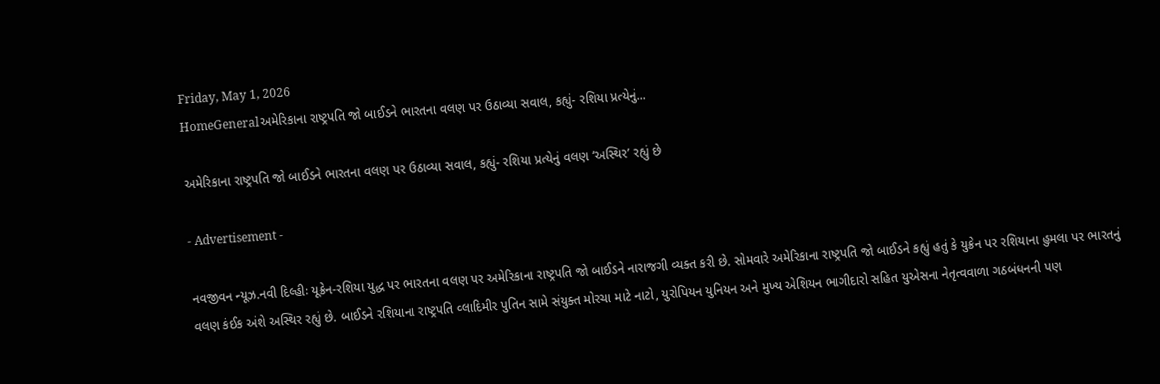Friday, May 1, 2026
HomeGeneralઅમેરિકાના રાષ્ટ્રપતિ જો બાઈડને ભારતના વલણ પર ઉઠાવ્યા સવાલ, કહ્યું- રશિયા પ્રત્યેનું...

અમેરિકાના રાષ્ટ્રપતિ જો બાઈડને ભારતના વલણ પર ઉઠાવ્યા સવાલ, કહ્યું- રશિયા પ્રત્યેનું વલણ ‘અસ્થિર’ રહ્યું છે

- Advertisement -

નવજીવન ન્યૂઝ.નવી દિલ્હીઃ યૂક્રેન-રશિયા યુદ્ધ પર ભારતના વલણ પર અમેરિકાના રાષ્ટ્રપતિ જો બાઈડને નારાજગી વ્યક્ત કરી છે. સોમવારે અમેરિકાના રાષ્ટ્રપતિ જો બાઈડને કહ્યું હતું કે યુક્રેન પર રશિયાના હુમલા પર ભારતનું વલણ કંઈક અંશે અસ્થિર રહ્યું છે. બાઈડને રશિયાના રાષ્ટ્રપતિ વ્લાદિમીર પુતિન સામે સંયુક્ત મોરચા માટે નાટો, યુરોપિયન યુનિયન અને મુખ્ય એશિયન ભાગીદારો સહિત યુએસના નેતૃત્વવાળા ગઠબંધનની પણ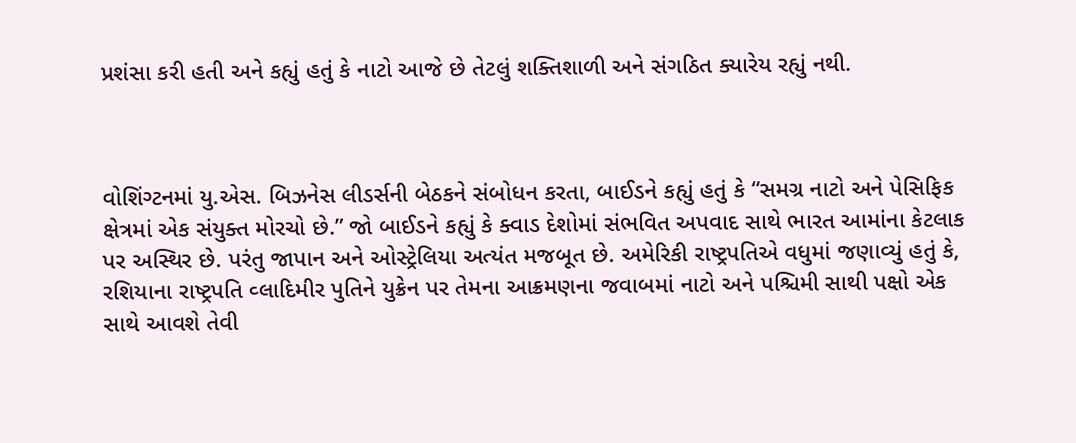પ્રશંસા કરી હતી અને કહ્યું હતું કે નાટો આજે છે તેટલું શક્તિશાળી અને સંગઠિત ક્યારેય રહ્યું નથી.



વોશિંગ્ટનમાં યુ.એસ. બિઝનેસ લીડર્સની બેઠકને સંબોધન કરતા, બાઈડને કહ્યું હતું કે “સમગ્ર નાટો અને પેસિફિક ક્ષેત્રમાં એક સંયુક્ત મોરચો છે.” જો બાઈડને કહ્યું કે ક્વાડ દેશોમાં સંભવિત અપવાદ સાથે ભારત આમાંના કેટલાક પર અસ્થિર છે. પરંતુ જાપાન અને ઓસ્ટ્રેલિયા અત્યંત મજબૂત છે. અમેરિકી રાષ્ટ્રપતિએ વધુમાં જણાવ્યું હતું કે, રશિયાના રાષ્ટ્રપતિ વ્લાદિમીર પુતિને યુક્રેન પર તેમના આક્રમણના જવાબમાં નાટો અને પશ્ચિમી સાથી પક્ષો એક સાથે આવશે તેવી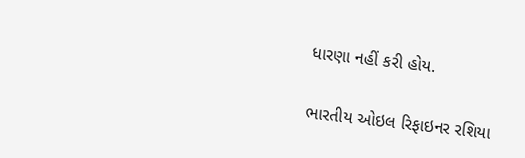ધારણા નહીં કરી હોય.

ભારતીય ઓઇલ રિફાઇનર રશિયા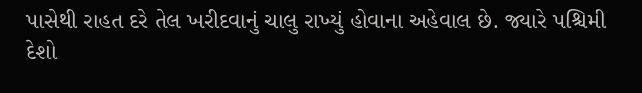પાસેથી રાહત દરે તેલ ખરીદવાનું ચાલુ રાખ્યું હોવાના અહેવાલ છે. જ્યારે પશ્ચિમી દેશો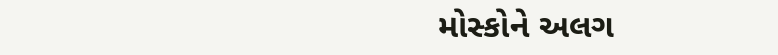મોસ્કોને અલગ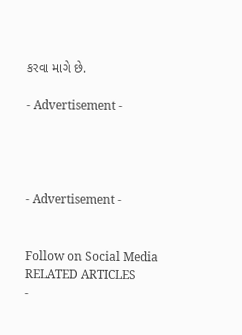કરવા માગે છે.

- Advertisement -




- Advertisement -


Follow on Social Media
RELATED ARTICLES
-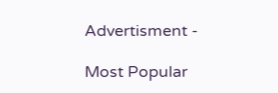Advertisment -

Most Popular